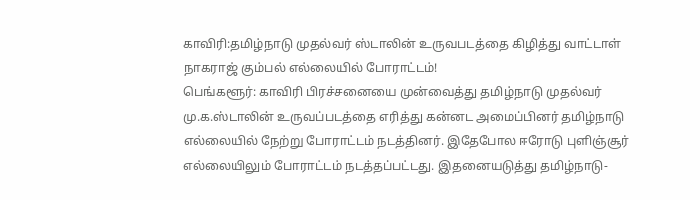காவிரி:தமிழ்நாடு முதல்வர் ஸ்டாலின் உருவபடத்தை கிழித்து வாட்டாள் நாகராஜ் கும்பல் எல்லையில் போராட்டம்!
பெங்களூர்: காவிரி பிரச்சனையை முன்வைத்து தமிழ்நாடு முதல்வர் மு.க.ஸ்டாலின் உருவப்படத்தை எரித்து கன்னட அமைப்பினர் தமிழ்நாடு எல்லையில் நேற்று போராட்டம் நடத்தினர். இதேபோல ஈரோடு புளிஞ்சூர் எல்லையிலும் போராட்டம் நடத்தப்பட்டது. இதனையடுத்து தமிழ்நாடு-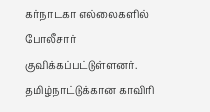கர்நாடகா எல்லைகளில் போலீசார் குவிக்கப்பட்டுள்ளனர்.
தமிழ்நாட்டுக்கான காவிரி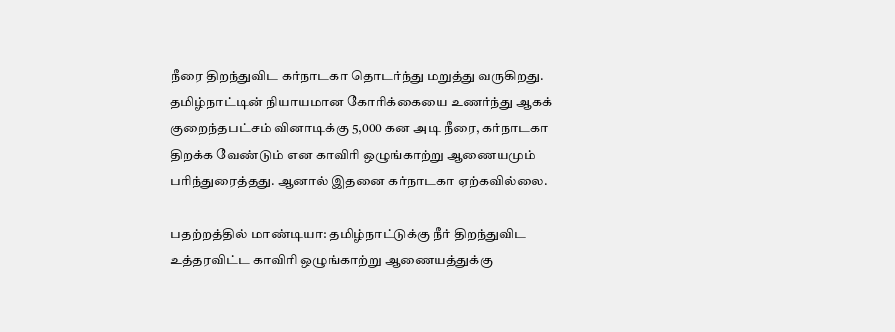நீரை திறந்துவிட கர்நாடகா தொடர்ந்து மறுத்து வருகிறது. தமிழ்நாட்டின் நியாயமான கோரிக்கையை உணர்ந்து ஆகக் குறைந்தபட்சம் வினாடிக்கு 5,000 கன அடி நீரை, கர்நாடகா திறக்க வேண்டும் என காவிரி ஒழுங்காற்று ஆணையமும் பரிந்துரைத்தது. ஆனால் இதனை கர்நாடகா ஏற்கவில்லை.

பதற்றத்தில் மாண்டியா: தமிழ்நாட்டுக்கு நீர் திறந்துவிட உத்தரவிட்ட காவிரி ஒழுங்காற்று ஆணையத்துக்கு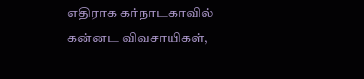எதிராக கர்நாடகாவில் கன்னட விவசாயிகள்,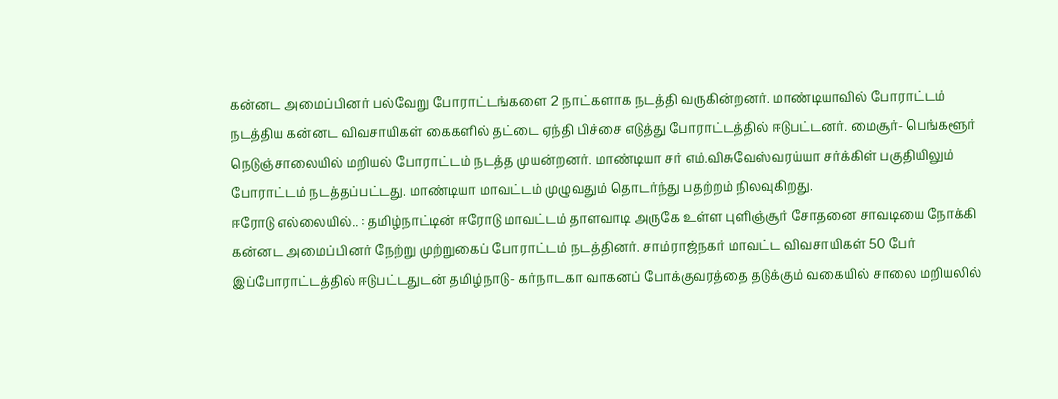கன்னட அமைப்பினர் பல்வேறு போராட்டங்களை 2 நாட்களாக நடத்தி வருகின்றனர். மாண்டியாவில் போராட்டம் நடத்திய கன்னட விவசாயிகள் கைகளில் தட்டை ஏந்தி பிச்சை எடுத்து போராட்டத்தில் ஈடுபட்டனர். மைசூர்- பெங்களூர் நெடுஞ்சாலையில் மறியல் போராட்டம் நடத்த முயன்றனர். மாண்டியா சர் எம்.விசுவேஸ்வரய்யா சர்க்கிள் பகுதியிலும் போராட்டம் நடத்தப்பட்டது. மாண்டியா மாவட்டம் முழுவதும் தொடர்ந்து பதற்றம் நிலவுகிறது.
ஈரோடு எல்லையில்.. : தமிழ்நாட்டின் ஈரோடு மாவட்டம் தாளவாடி அருகே உள்ள புளிஞ்சூர் சோதனை சாவடியை நோக்கி கன்னட அமைப்பினர் நேற்று முற்றுகைப் போராட்டம் நடத்தினர். சாம்ராஜ்நகர் மாவட்ட விவசாயிகள் 50 பேர் இப்போராட்டத்தில் ஈடுபட்டதுடன் தமிழ்நாடு- கர்நாடகா வாகனப் போக்குவரத்தை தடுக்கும் வகையில் சாலை மறியலில்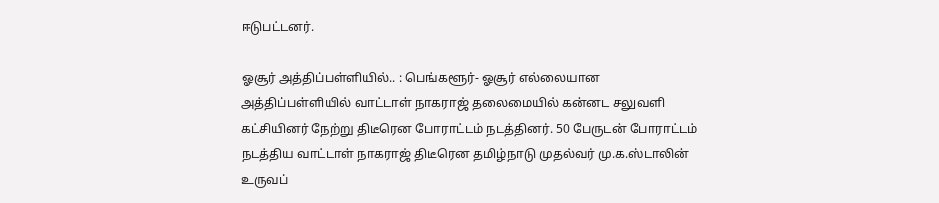ஈடுபட்டனர்.

ஓசூர் அத்திப்பள்ளியில்.. : பெங்களூர்- ஓசூர் எல்லையான அத்திப்பள்ளியில் வாட்டாள் நாகராஜ் தலைமையில் கன்னட சலுவளி கட்சியினர் நேற்று திடீரென போராட்டம் நடத்தினர். 50 பேருடன் போராட்டம் நடத்திய வாட்டாள் நாகராஜ் திடீரென தமிழ்நாடு முதல்வர் மு.க.ஸ்டாலின் உருவப்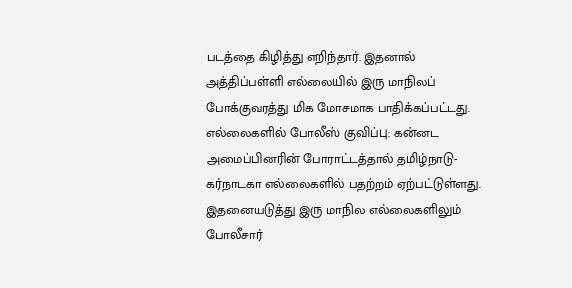படத்தை கிழித்து எறிந்தார். இதனால் அத்திப்பள்ளி எல்லையில் இரு மாநிலப் போக்குவரத்து மிக மோசமாக பாதிக்கப்பட்டது.
எல்லைகளில் போலீஸ் குவிப்பு: கன்னட அமைப்பினரின் போராட்டத்தால் தமிழ்நாடு- கர்நாடகா எல்லைகளில் பதற்றம் ஏற்பட்டுள்ளது. இதனையடுத்து இரு மாநில எல்லைகளிலும் போலீசார்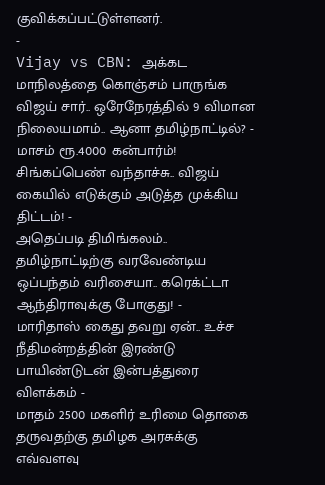குவிக்கப்பட்டுள்ளனர்.
-
Vijay vs CBN: அக்கட மாநிலத்தை கொஞ்சம் பாருங்க விஜய் சார்.. ஒரேநேரத்தில் 9 விமான நிலையமாம்.. ஆனா தமிழ்நாட்டில்? -
மாசம் ரூ.4000 கன்பார்ம்! சிங்கப்பெண் வந்தாச்சு.. விஜய் கையில் எடுக்கும் அடுத்த முக்கிய திட்டம்! -
அதெப்படி திமிங்கலம்.. தமிழ்நாட்டிற்கு வரவேண்டிய ஒப்பந்தம் வரிசையா.. கரெக்ட்டா ஆந்திராவுக்கு போகுது! -
மாரிதாஸ் கைது தவறு ஏன்.. உச்ச நீதிமன்றத்தின் இரண்டு பாயிண்டுடன் இன்பத்துரை விளக்கம் -
மாதம் 2500 மகளிர் உரிமை தொகை தருவதற்கு தமிழக அரசுக்கு எவ்வளவு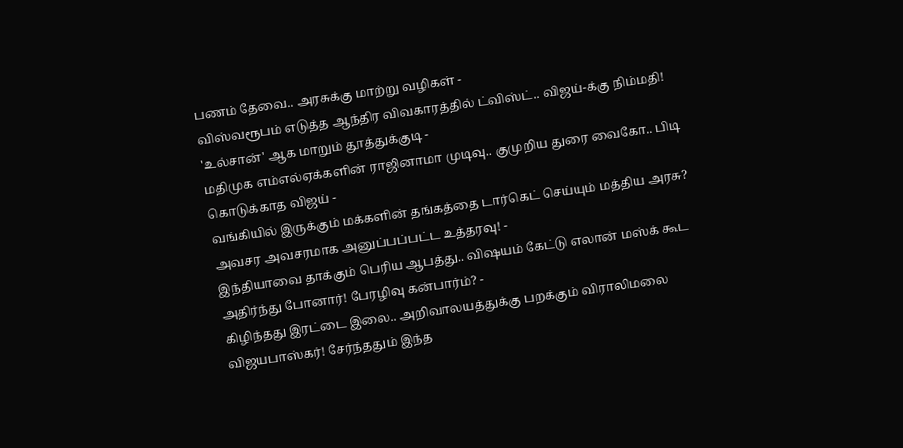பணம் தேவை.. அரசுக்கு மாற்று வழிகள் -
விஸ்வரூபம் எடுத்த ஆந்திர விவகாரத்தில் ட்விஸ்ட்.. விஜய்-க்கு நிம்மதி! 'உல்சான்' ஆக மாறும் தூத்துக்குடி -
மதிமுக எம்எல்ஏக்களின் ராஜினாமா முடிவு.. குமுறிய துரை வைகோ.. பிடி கொடுக்காத விஜய் -
வங்கியில் இருக்கும் மக்களின் தங்கத்தை டார்கெட் செய்யும் மத்திய அரசு? அவசர அவசரமாக அனுப்பப்பட்ட உத்தரவு! -
இந்தியாவை தாக்கும் பெரிய ஆபத்து.. விஷயம் கேட்டு எலான் மஸ்க் கூட அதிர்ந்து போனார்! பேரழிவு கன்பார்ம்? -
கிழிந்தது இரட்டை இலை.. அறிவாலயத்துக்கு பறக்கும் விராலிமலை விஜயபாஸ்கர்! சேர்ந்ததும் இந்த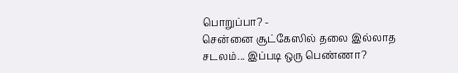பொறுப்பா? -
சென்னை சூட்கேஸில் தலை இல்லாத சடலம்... இப்படி ஒரு பெண்ணா?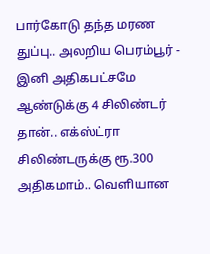பார்கோடு தந்த மரண துப்பு.. அலறிய பெரம்பூர் -
இனி அதிகபட்சமே ஆண்டுக்கு 4 சிலிண்டர் தான்.. எக்ஸ்ட்ரா சிலிண்டருக்கு ரூ.300 அதிகமாம்.. வெளியான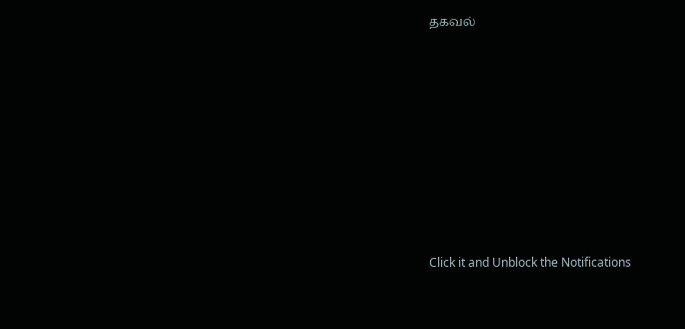தகவல்












Click it and Unblock the Notifications